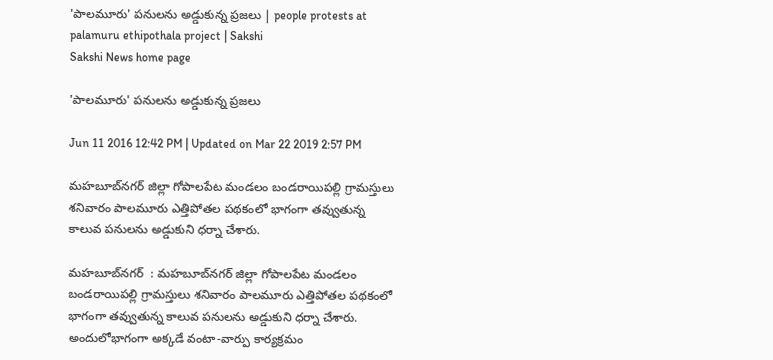'పాలమూరు' పనులను అడ్డుకున్న ప్రజలు | people protests at palamuru ethipothala project | Sakshi
Sakshi News home page

'పాలమూరు' పనులను అడ్డుకున్న ప్రజలు

Jun 11 2016 12:42 PM | Updated on Mar 22 2019 2:57 PM

మహబూబ్‌నగర్ జిల్లా గోపాలపేట మండలం బండరాయిపల్లి గ్రామస్తులు శనివారం పాలమూరు ఎత్తిపోతల పథకంలో భాగంగా తవ్వుతున్న కాలువ పనులను అడ్డుకుని ధర్నా చేశారు.

మహబూబ్‌నగర్  : మహబూబ్‌నగర్ జిల్లా గోపాలపేట మండలం బండరాయిపల్లి గ్రామస్తులు శనివారం పాలమూరు ఎత్తిపోతల పథకంలో భాగంగా తవ్వుతున్న కాలువ పనులను అడ్డుకుని ధర్నా చేశారు. అందులోభాగంగా అక్కడే వంటా-వార్పు కార్యక్రమం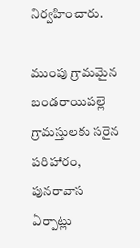నిర్వహించారు.

ముంపు గ్రామమైన బండరాయిపల్లె గ్రామస్తులకు సరైన పరిహారం, పునరావాస ఏర్పాట్లు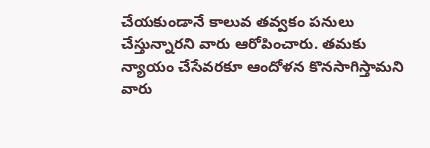చేయకుండానే కాలువ తవ్వకం పనులు చేస్తున్నారని వారు ఆరోపించారు. తమకు న్యాయం చేసేవరకూ ఆందోళన కొనసాగిస్తామని వారు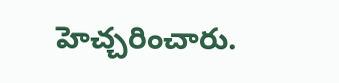హెచ్చరించారు.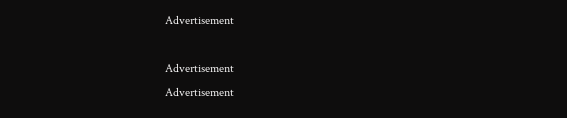Advertisement

Advertisement
Advertisement